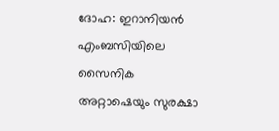ദോഹ: ഇറാനിയൻ എംബസിയിലെ സൈനിക അറ്റാഷെയും സുരക്ഷാ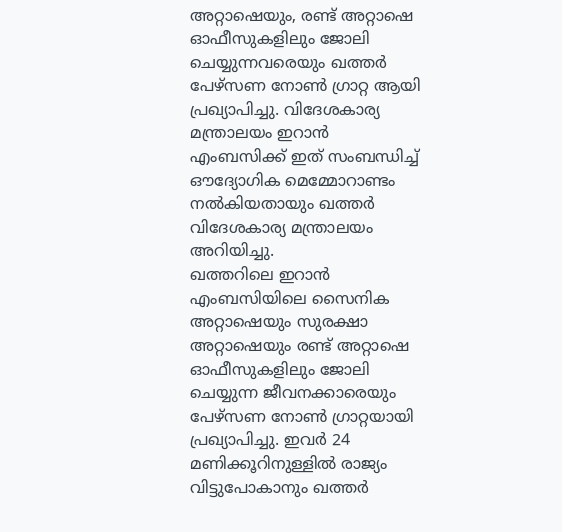അറ്റാഷെയും, രണ്ട് അറ്റാഷെ ഓഫീസുകളിലും ജോലി ചെയ്യുന്നവരെയും ഖത്തർ പേഴ്സണ നോൺ ഗ്രാറ്റ ആയി പ്രഖ്യാപിച്ചു. വിദേശകാര്യ മന്ത്രാലയം ഇറാൻ എംബസിക്ക് ഇത് സംബന്ധിച്ച് ഔദ്യോഗിക മെമ്മോറാണ്ടം നൽകിയതായും ഖത്തർ വിദേശകാര്യ മന്ത്രാലയം അറിയിച്ചു.
ഖത്തറിലെ ഇറാൻ എംബസിയിലെ സൈനിക അറ്റാഷെയും സുരക്ഷാ അറ്റാഷെയും രണ്ട് അറ്റാഷെ ഓഫീസുകളിലും ജോലി ചെയ്യുന്ന ജീവനക്കാരെയും പേഴ്സണ നോൺ ഗ്രാറ്റയായി പ്രഖ്യാപിച്ചു. ഇവർ 24 മണിക്കൂറിനുള്ളിൽ രാജ്യം വിട്ടുപോകാനും ഖത്തർ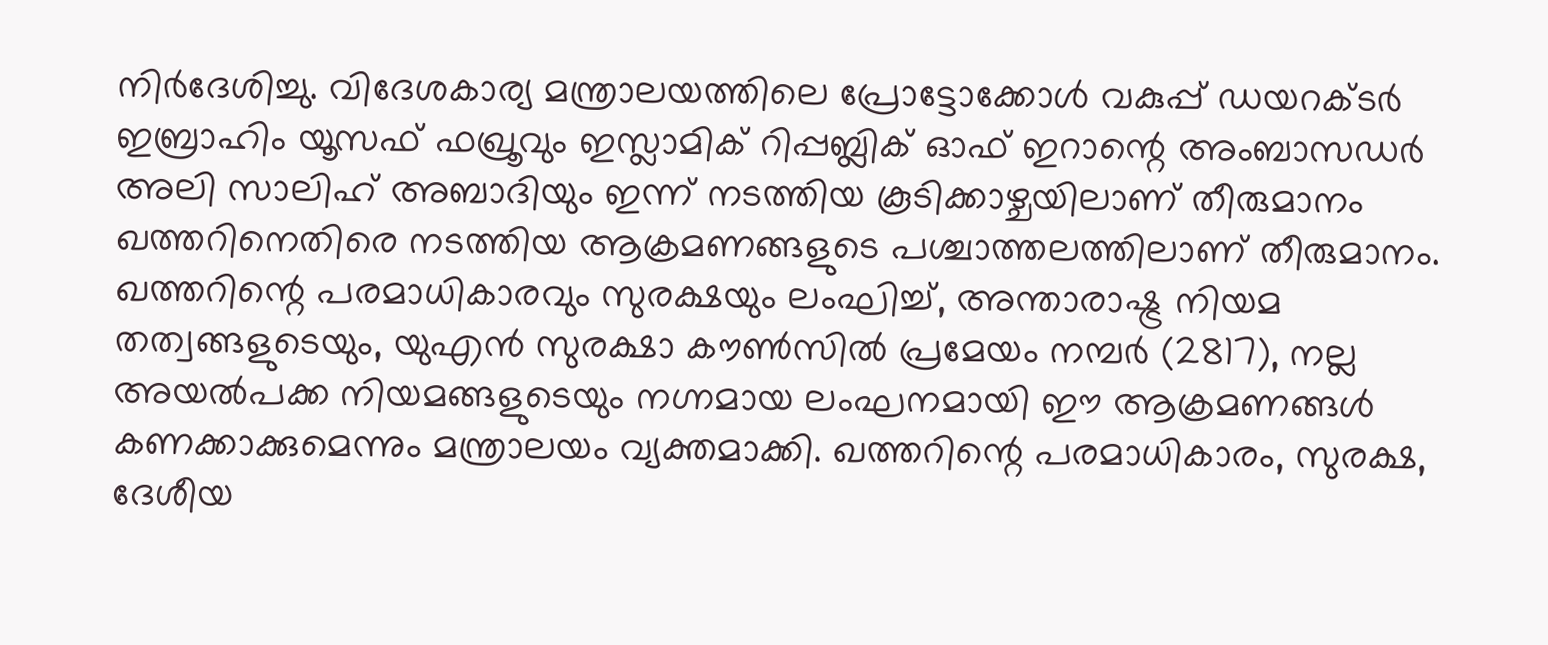നിർദേശിച്ചു. വിദേശകാര്യ മന്ത്രാലയത്തിലെ പ്രോട്ടോക്കോൾ വകുപ്പ് ഡയറക്ടർ ഇബ്രാഹിം യൂസഫ് ഫഖ്രൂവും ഇസ്ലാമിക് റിപ്പബ്ലിക് ഓഫ് ഇറാന്റെ അംബാസഡർ അലി സാലിഹ് അബാദിയും ഇന്ന് നടത്തിയ കൂടിക്കാഴ്ചയിലാണ് തീരുമാനം
ഖത്തറിനെതിരെ നടത്തിയ ആക്രമണങ്ങളുടെ പശ്ചാത്തലത്തിലാണ് തീരുമാനം. ഖത്തറിന്റെ പരമാധികാരവും സുരക്ഷയും ലംഘിച്ച്, അന്താരാഷ്ട്ര നിയമ തത്വങ്ങളുടെയും, യുഎൻ സുരക്ഷാ കൗൺസിൽ പ്രമേയം നമ്പർ (2817), നല്ല അയൽപക്ക നിയമങ്ങളുടെയും നഗ്നമായ ലംഘനമായി ഈ ആക്രമണങ്ങൾ കണക്കാക്കുമെന്നും മന്ത്രാലയം വ്യക്തമാക്കി. ഖത്തറിന്റെ പരമാധികാരം, സുരക്ഷ, ദേശീയ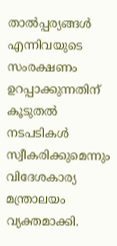താൽപ്പര്യങ്ങൾ എന്നിവയുടെ സംരക്ഷണം ഉറപ്പാക്കുന്നതിന് കൂടുതൽ നടപടികൾ സ്വീകരിക്കുമെന്നും വിദേശകാര്യ മന്ത്രാലയം വ്യക്തമാക്കി.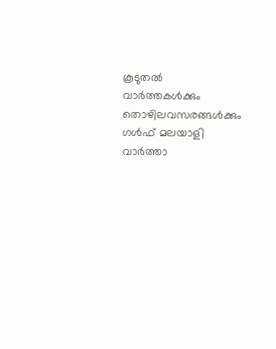കൂടുതൽ വാർത്തകൾക്കും തൊഴിലവസരങ്ങൾക്കും ഗൾഫ് മലയാളി വാർത്താ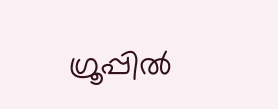ഗ്രൂപ്പിൽ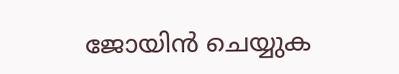ജോയിൻ ചെയ്യുക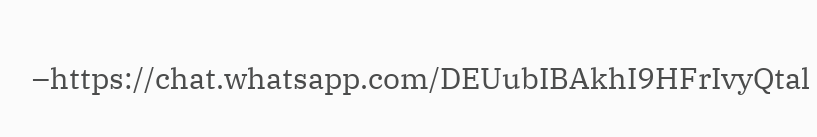–https://chat.whatsapp.com/DEUubIBAkhI9HFrIvyQtal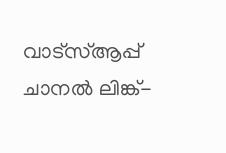വാട്സ്ആപ്പ് ചാനൽ ലിങ്ക്-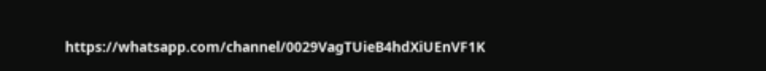https://whatsapp.com/channel/0029VagTUieB4hdXiUEnVF1K